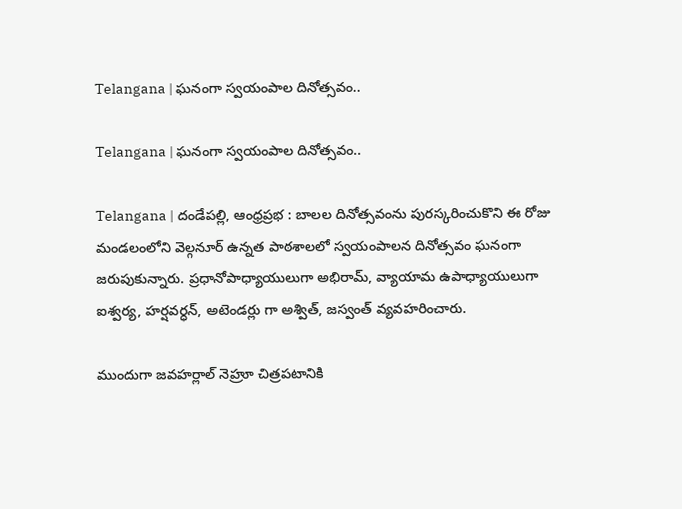Telangana | ఘనంగా స్వయంపాల దినోత్సవం..

Telangana | ఘనంగా స్వయంపాల దినోత్సవం..

Telangana | దండేపల్లి, ఆంధ్రప్రభ : బాలల దినోత్సవంను పురస్కరించుకొని ఈ రోజు మండలంలోని వెల్గనూర్ ఉన్నత పాఠశాలలో స్వయంపాలన దినోత్సవం ఘనంగా జరుపుకున్నారు. ప్రధానోపాధ్యాయులుగా అభిరామ్, వ్యాయామ ఉపాధ్యాయులుగా ఐశ్వర్య, హర్షవర్ధన్, అటెండర్లు గా అశ్విత్, జస్వంత్ వ్యవహరించారు.

ముందుగా జవహర్లాల్ నెహ్రూ చిత్రప‌టానికి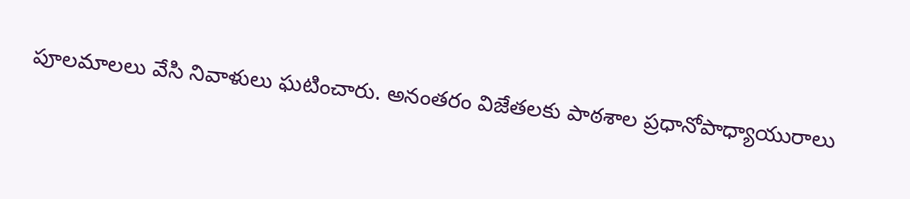పూలమాలలు వేసి నివాళులు ఘటించారు. అనంతరం విజేతలకు పాఠశాల ప్రధానోపాధ్యాయురాలు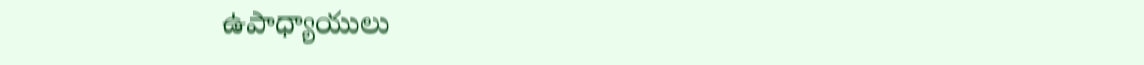ఉపాధ్యాయులు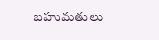బహుమతులు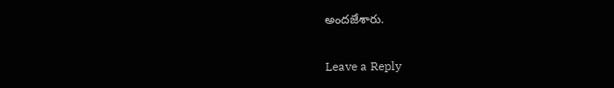అందజేశారు.

Leave a Reply